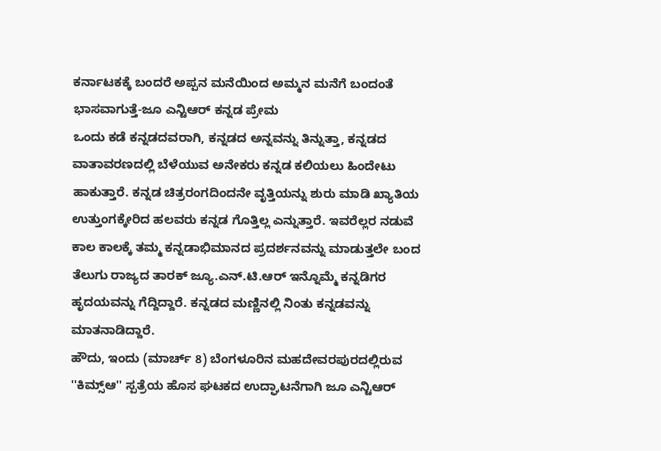ಕರ್ನಾಟಕಕ್ಕೆ ಬಂದರೆ ಅಪ್ಪನ ಮನೆಯಿಂದ ಅಮ್ಮನ ಮನೆಗೆ ಬಂದಂತೆ ಭಾಸವಾಗುತ್ತೆ-ಜೂ ಎನ್ಟಿಆರ್ ಕನ್ನಡ ಪ್ರೇಮ
ಒಂದು ಕಡೆ ಕನ್ನಡದವರಾಗಿ, ಕನ್ನಡದ ಅನ್ನವನ್ನು ತಿನ್ನುತ್ತಾ, ಕನ್ನಡದ ವಾತಾವರಣದಲ್ಲಿ ಬೆಳೆಯುವ ಅನೇಕರು ಕನ್ನಡ ಕಲಿಯಲು ಹಿಂದೇಟು ಹಾಕುತ್ತಾರೆ. ಕನ್ನಡ ಚಿತ್ರರಂಗದಿಂದನೇ ವೃತ್ತಿಯನ್ನು ಶುರು ಮಾಡಿ ಖ್ಯಾತಿಯ ಉತ್ತುಂಗಕ್ಕೇರಿದ ಹಲವರು ಕನ್ನಡ ಗೊತ್ತಿಲ್ಲ ಎನ್ನುತ್ತಾರೆ. ಇವರೆಲ್ಲರ ನಡುವೆ ಕಾಲ ಕಾಲಕ್ಕೆ ತಮ್ಮ ಕನ್ನಡಾಭಿಮಾನದ ಪ್ರದರ್ಶನವನ್ನು ಮಾಡುತ್ತಲೇ ಬಂದ ತೆಲುಗು ರಾಜ್ಯದ ತಾರಕ್ ಜ್ಯೂ.ಎನ್.ಟಿ.ಆರ್ ಇನ್ನೊಮ್ಮೆ ಕನ್ನಡಿಗರ ಹೃದಯವನ್ನು ಗೆದ್ದಿದ್ದಾರೆ. ಕನ್ನಡದ ಮಣ್ಣಿನಲ್ಲಿ ನಿಂತು ಕನ್ನಡವನ್ನು ಮಾತನಾಡಿದ್ದಾರೆ.
ಹೌದು, ಇಂದು (ಮಾರ್ಚ್ 8) ಬೆಂಗಳೂರಿನ ಮಹದೇವರಪುರದಲ್ಲಿರುವ ''ಕಿಮ್ಸ್ಆ'' ಸ್ಪತ್ರೆಯ ಹೊಸ ಘಟಕದ ಉದ್ಘಾಟನೆಗಾಗಿ ಜೂ ಎನ್ಟಿಆರ್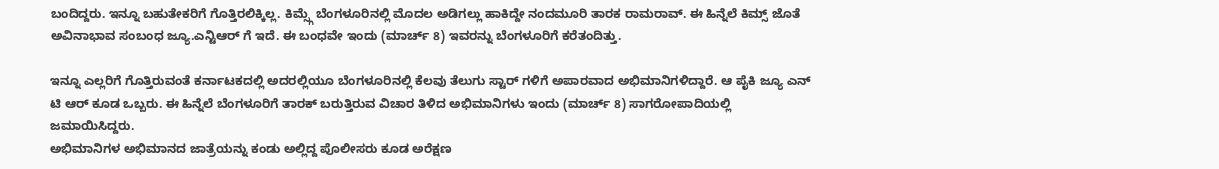ಬಂದಿದ್ದರು. ಇನ್ನೂ ಬಹುತೇಕರಿಗೆ ಗೊತ್ತಿರಲಿಕ್ಕಿಲ್ಲ. ಕಿಮ್ಸ್ಗೆ ಬೆಂಗಳೂರಿನಲ್ಲಿ ಮೊದಲ ಅಡಿಗಲ್ಲು ಹಾಕಿದ್ದೇ ನಂದಮೂರಿ ತಾರಕ ರಾಮರಾವ್. ಈ ಹಿನ್ನೆಲೆ ಕಿಮ್ಸ್ ಜೊತೆ ಅವಿನಾಭಾವ ಸಂಬಂಧ ಜ್ಯೂ.ಎನ್ಟಿಆರ್ ಗೆ ಇದೆ. ಈ ಬಂಧವೇ ಇಂದು (ಮಾರ್ಚ್ 8) ಇವರನ್ನು ಬೆಂಗಳೂರಿಗೆ ಕರೆತಂದಿತ್ತು.

ಇನ್ನೂ ಎಲ್ಲರಿಗೆ ಗೊತ್ತಿರುವಂತೆ ಕರ್ನಾಟಕದಲ್ಲಿ ಅದರಲ್ಲಿಯೂ ಬೆಂಗಳೂರಿನಲ್ಲಿ ಕೆಲವು ತೆಲುಗು ಸ್ಟಾರ್ ಗಳಿಗೆ ಅಪಾರವಾದ ಅಭಿಮಾನಿಗಳಿದ್ದಾರೆ. ಆ ಪೈಕಿ ಜ್ಯೂ ಎನ್ ಟಿ ಆರ್ ಕೂಡ ಒಬ್ಬರು. ಈ ಹಿನ್ನೆಲೆ ಬೆಂಗಳೂರಿಗೆ ತಾರಕ್ ಬರುತ್ತಿರುವ ವಿಚಾರ ತಿಳಿದ ಅಭಿಮಾನಿಗಳು ಇಂದು (ಮಾರ್ಚ್ 8) ಸಾಗರೋಪಾದಿಯಲ್ಲಿ ಜಮಾಯಿಸಿದ್ದರು.
ಅಭಿಮಾನಿಗಳ ಅಭಿಮಾನದ ಜಾತ್ರೆಯನ್ನು ಕಂಡು ಅಲ್ಲಿದ್ದ ಪೊಲೀಸರು ಕೂಡ ಅರೆಕ್ಷಣ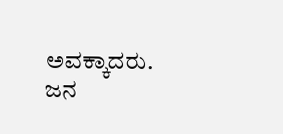ಅವಕ್ಕಾದರು. ಜನ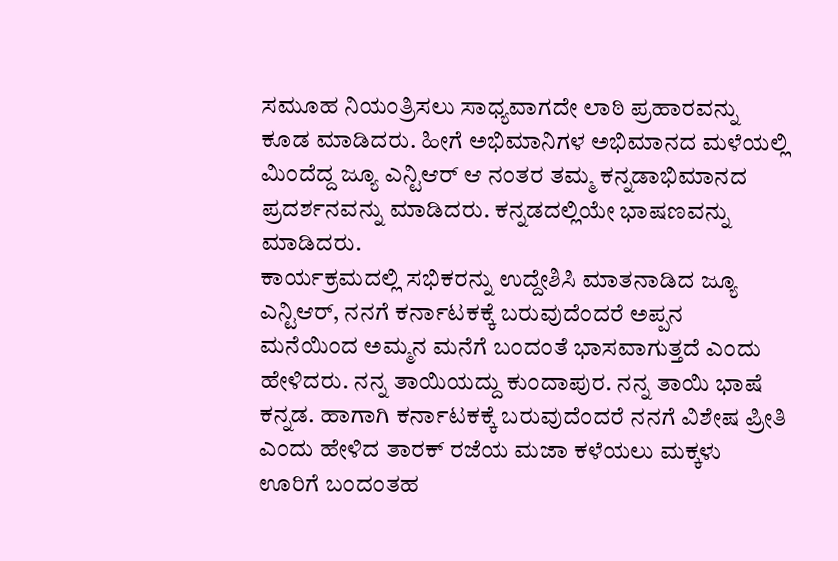ಸಮೂಹ ನಿಯಂತ್ರಿಸಲು ಸಾಧ್ಯವಾಗದೇ ಲಾಠಿ ಪ್ರಹಾರವನ್ನು ಕೂಡ ಮಾಡಿದರು. ಹೀಗೆ ಅಭಿಮಾನಿಗಳ ಅಭಿಮಾನದ ಮಳೆಯಲ್ಲಿ ಮಿಂದೆದ್ದ ಜ್ಯೂ ಎನ್ಟಿಆರ್ ಆ ನಂತರ ತಮ್ಮ ಕನ್ನಡಾಭಿಮಾನದ ಪ್ರದರ್ಶನವನ್ನು ಮಾಡಿದರು. ಕನ್ನಡದಲ್ಲಿಯೇ ಭಾಷಣವನ್ನು ಮಾಡಿದರು.
ಕಾರ್ಯಕ್ರಮದಲ್ಲಿ ಸಭಿಕರನ್ನು ಉದ್ದೇಶಿಸಿ ಮಾತನಾಡಿದ ಜ್ಯೂ ಎನ್ಟಿಆರ್, ನನಗೆ ಕರ್ನಾಟಕಕ್ಕೆ ಬರುವುದೆಂದರೆ ಅಪ್ಪನ ಮನೆಯಿಂದ ಅಮ್ಮನ ಮನೆಗೆ ಬಂದಂತೆ ಭಾಸವಾಗುತ್ತದೆ ಎಂದು ಹೇಳಿದರು. ನನ್ನ ತಾಯಿಯದ್ದು ಕುಂದಾಪುರ. ನನ್ನ ತಾಯಿ ಭಾಷೆ ಕನ್ನಡ. ಹಾಗಾಗಿ ಕರ್ನಾಟಕಕ್ಕೆ ಬರುವುದೆಂದರೆ ನನಗೆ ವಿಶೇಷ ಪ್ರೀತಿ ಎಂದು ಹೇಳಿದ ತಾರಕ್ ರಜೆಯ ಮಜಾ ಕಳೆಯಲು ಮಕ್ಕಳು ಊರಿಗೆ ಬಂದಂತಹ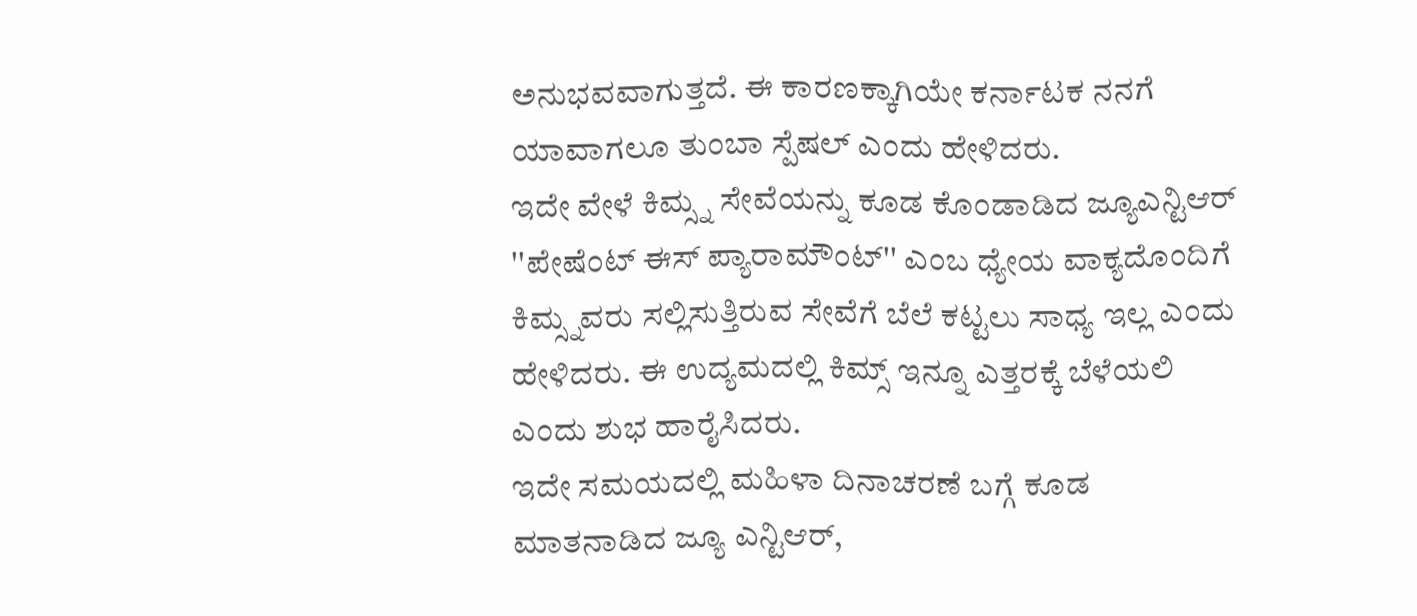ಅನುಭವವಾಗುತ್ತದೆ. ಈ ಕಾರಣಕ್ಕಾಗಿಯೇ ಕರ್ನಾಟಕ ನನಗೆ ಯಾವಾಗಲೂ ತುಂಬಾ ಸ್ಪೆಷಲ್ ಎಂದು ಹೇಳಿದರು.
ಇದೇ ವೇಳೆ ಕಿಮ್ಸ್ನ ಸೇವೆಯನ್ನು ಕೂಡ ಕೊಂಡಾಡಿದ ಜ್ಯೂಎನ್ಟಿಆರ್ ''ಪೇಷೆಂಟ್ ಈಸ್ ಪ್ಯಾರಾಮೌಂಟ್'' ಎಂಬ ಧ್ಯೇಯ ವಾಕ್ಯದೊಂದಿಗೆ ಕಿಮ್ಸ್ನವರು ಸಲ್ಲಿಸುತ್ತಿರುವ ಸೇವೆಗೆ ಬೆಲೆ ಕಟ್ಟಲು ಸಾಧ್ಯ ಇಲ್ಲ ಎಂದು ಹೇಳಿದರು. ಈ ಉದ್ಯಮದಲ್ಲಿ ಕಿಮ್ಸ್ ಇನ್ನೂ ಎತ್ತರಕ್ಕೆ ಬೆಳೆಯಲಿ ಎಂದು ಶುಭ ಹಾರೈಸಿದರು.
ಇದೇ ಸಮಯದಲ್ಲಿ ಮಹಿಳಾ ದಿನಾಚರಣೆ ಬಗ್ಗೆ ಕೂಡ ಮಾತನಾಡಿದ ಜ್ಯೂ ಎನ್ಟಿಆರ್,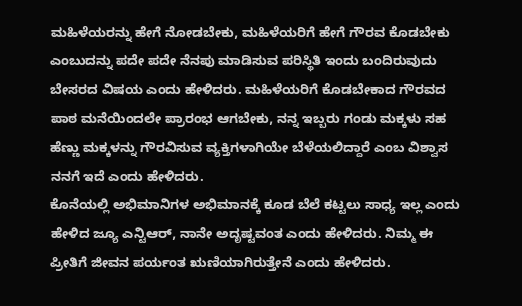ಮಹಿಳೆಯರನ್ನು ಹೇಗೆ ನೋಡಬೇಕು, ಮಹಿಳೆಯರಿಗೆ ಹೇಗೆ ಗೌರವ ಕೊಡಬೇಕು ಎಂಬುದನ್ನು ಪದೇ ಪದೇ ನೆನಪು ಮಾಡಿಸುವ ಪರಿಸ್ಥಿತಿ ಇಂದು ಬಂದಿರುವುದು ಬೇಸರದ ವಿಷಯ ಎಂದು ಹೇಳಿದರು. ಮಹಿಳೆಯರಿಗೆ ಕೊಡಬೇಕಾದ ಗೌರವದ ಪಾಠ ಮನೆಯಿಂದಲೇ ಪ್ರಾರಂಭ ಆಗಬೇಕು, ನನ್ನ ಇಬ್ಬರು ಗಂಡು ಮಕ್ಕಳು ಸಹ ಹೆಣ್ಣು ಮಕ್ಕಳನ್ನು ಗೌರವಿಸುವ ವ್ಯಕ್ತಿಗಳಾಗಿಯೇ ಬೆಳೆಯಲಿದ್ದಾರೆ ಎಂಬ ವಿಶ್ವಾಸ ನನಗೆ ಇದೆ ಎಂದು ಹೇಳಿದರು.
ಕೊನೆಯಲ್ಲಿ ಅಭಿಮಾನಿಗಳ ಅಭಿಮಾನಕ್ಕೆ ಕೂಡ ಬೆಲೆ ಕಟ್ಟಲು ಸಾಧ್ಯ ಇಲ್ಲ ಎಂದು ಹೇಳಿದ ಜ್ಯೂ ಎನ್ಟಿಆರ್, ನಾನೇ ಅದೃಷ್ಟವಂತ ಎಂದು ಹೇಳಿದರು. ನಿಮ್ಮ ಈ ಪ್ರೀತಿಗೆ ಜೀವನ ಪರ್ಯಂತ ಋಣಿಯಾಗಿರುತ್ತೇನೆ ಎಂದು ಹೇಳಿದರು.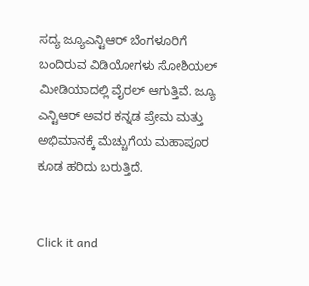ಸದ್ಯ ಜ್ಯೂಎನ್ಟಿಆರ್ ಬೆಂಗಳೂರಿಗೆ ಬಂದಿರುವ ವಿಡಿಯೋಗಳು ಸೋಶಿಯಲ್ ಮೀಡಿಯಾದಲ್ಲಿ ವೈರಲ್ ಆಗುತ್ತಿವೆ. ಜ್ಯೂ ಎನ್ಟಿಆರ್ ಅವರ ಕನ್ನಡ ಪ್ರೇಮ ಮತ್ತು ಅಭಿಮಾನಕ್ಕೆ ಮೆಚ್ಚುಗೆಯ ಮಹಾಪೂರ ಕೂಡ ಹರಿದು ಬರುತ್ತಿದೆ.


Click it and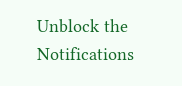Unblock the Notifications